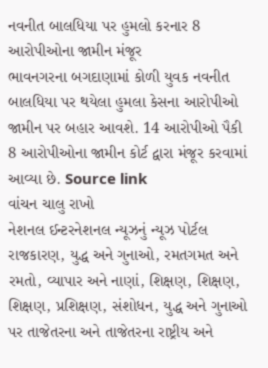નવનીત બાલધિયા પર હુમલો કરનાર 8 આરોપીઓના જામીન મંજૂર
ભાવનગરના બગદાણામાં કોળી યુવક નવનીત બાલધિયા પર થયેલા હુમલા કેસના આરોપીઓ જામીન પર બહાર આવશે. 14 આરોપીઓ પૈકી 8 આરોપીઓના જામીન કોર્ટ દ્વારા મંજૂર કરવામાં આવ્યા છે. Source link
વાંચન ચાલુ રાખો
નેશનલ ઈન્ટરનેશનલ ન્યૂઝનું ન્યૂઝ પોર્ટલ
રાજકારણ, યુદ્ધ અને ગુનાઓ, રમતગમત અને રમતો, વ્યાપાર અને નાણાં, શિક્ષણ, શિક્ષણ, શિક્ષણ, પ્રશિક્ષણ, સંશોધન, યુદ્ધ અને ગુનાઓ પર તાજેતરના અને તાજેતરના રાષ્ટ્રીય અને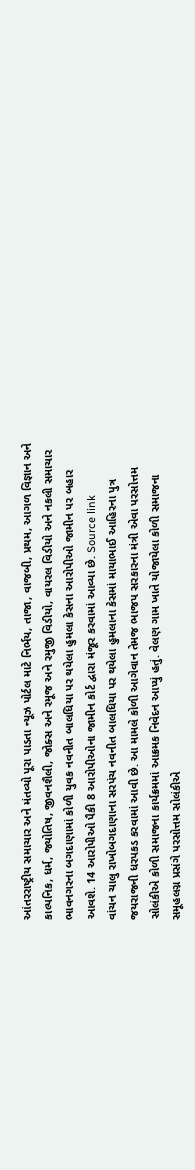આંતરરાષ્ટ્રીય સમાચાર અને મંતવ્યો પૂરા પાડતા ન્યૂઝ પોર્ટલ માટે નિર્ભય, તાજા, વાજબી, પ્રથમ, આગળ વિજ્ઞાન અને કાલ્પનિક, ધર્મ, જ્યોતિષ, જીવનશૈલી, જોક્સ અને રમૂજ અને રમુજી વિડીયો, વાયરલ વિડીયો અને નકલી સમાચાર
ભાવનગરના બગદાણામાં કોળી યુવક નવનીત બાલધિયા પર થયેલા હુમલા કેસના આરોપીઓ જામીન પર બહાર આવશે. 14 આરોપીઓ પૈકી 8 આરોપીઓના જામીન કોર્ટ દ્વારા મંજૂર કરવામાં આવ્યા છે. Source link
વાંચન ચાલુ રાખોબગદાણાના સરપંચ નવનીત બાલધિયા પર થયેલા હુમલાના કેસમાં માયાભાઈ આહિરના પુત્ર જયરાજની ધરપકડ કરવામાં આવી છે. આ મામલે કોળી આગેવાન તેમજ ભાજપ સરકારના મંત્રી એવા પરસોત્તમ સોલંકીએ કોળી સમાજના કાર્યક્રમમાં આક્રમક નિવેદન આપ્યું હતું. વેલણ ગામ ખાતે યોજાયેલા કોળી સમાજના સમૂહલગ્ન પ્રસંગે પરસોત્તમ સોલંકીએ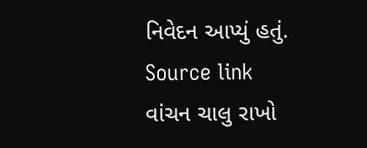નિવેદન આપ્યું હતું. Source link
વાંચન ચાલુ રાખો